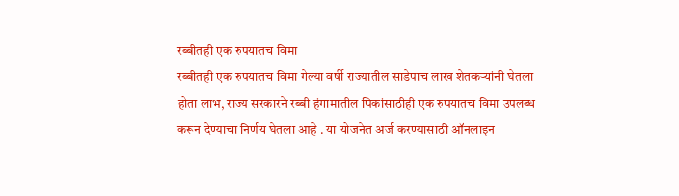रब्बीतही एक रुपयातच विमा
रब्बीतही एक रुपयातच विमा गेल्या वर्षी राज्यातील साडेपाच लाख शेतकऱ्यांनी घेतला होता लाभ, राज्य सरकारने रब्बी हंगामातील पिकांसाठीही एक रुपयातच विमा उपलब्ध करून देण्याचा निर्णय घेतला आहे . या योजनेत अर्ज करण्यासाठी ऑनलाइन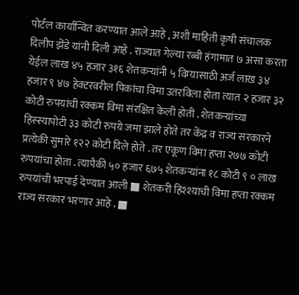पोर्टल कार्यान्वित करण्यात आले आहे , अशी माहिती कृषी संचालक दिलीप झेंडे यांनी दिली आहे . राज्यात गेल्या रब्बी हंगामात ७ असा करता येईल लाख ४५ हजार ३१६ शेतकऱ्यांनी ५ विम्यासाठी अर्ज लाख ३४ हजार ९ ४७ हेक्टरवरील पिकांचा विमा उतरविला होता त्यात २ हजार ३२ कोटी रुपयांची रक्कम विमा संरक्षित केली होती . शेतकऱ्यांच्या हिस्स्यापोटी ३३ कोटी रुपये जमा झाले होते तर केंद्र व राज्य सरकारने प्रत्येकी सुमारे १२२ कोटी दिले होते . तर एकूण विमा हप्ता २७७ कोटी रुपयांचा होता . त्यापैकी ५० हजार ६७५ शेतकऱ्यांना १८ कोटी ९ ० लाख रुपयांची भरपाई देण्यात आली ■ शेतकरी हिश्श्याची विमा हप्ता रक्कम राज्य सरकार भरणार आहे . ■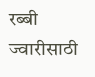रब्बी ज्वारीसाठी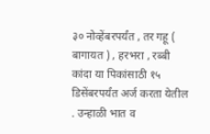३० नोव्हेंबरपर्यंत , तर गहू ( बागायत ) , हरभरा , रब्बी कांदा या पिकांसाठी १५ डिसेंबरपर्यंत अर्ज करता येतील . उन्हाळी भात व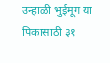उन्हाळी भुईमूग या पिकासाठी ३१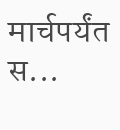मार्चपर्यंत स...